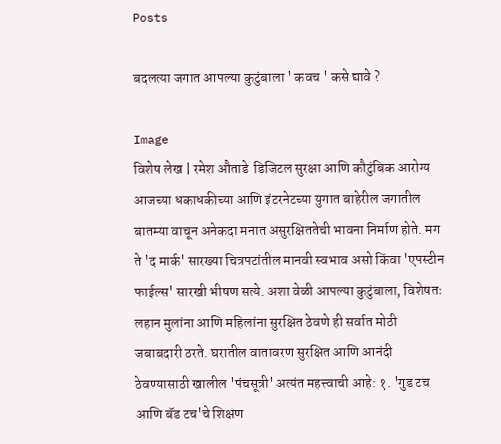Posts

बदलत्या जगात आपल्या कुटुंबाला ' कवच ' कसे द्यावे ?

Image
विशेष लेख | रमेश औताडे  डिजिटल सुरक्षा आणि कौटुंबिक आरोग्य आजच्या धकाधकीच्या आणि इंटरनेटच्या युगात बाहेरील जगातील बातम्या वाचून अनेकदा मनात असुरक्षिततेची भावना निर्माण होते. मग ते 'द मार्क' सारख्या चित्रपटांतील मानवी स्वभाव असो किंवा 'एपस्टीन फाईल्स' सारखी भीषण सत्ये. अशा वेळी आपल्या कुटुंबाला, विशेषतः लहान मुलांना आणि महिलांना सुरक्षित ठेवणे ही सर्वात मोठी जबाबदारी ठरते. घरातील वातावरण सुरक्षित आणि आनंदी ठेवण्यासाठी खालील 'पंचसूत्री' अत्यंत महत्त्वाची आहे: १. 'गुड टच आणि बॅड टच'चे शिक्षण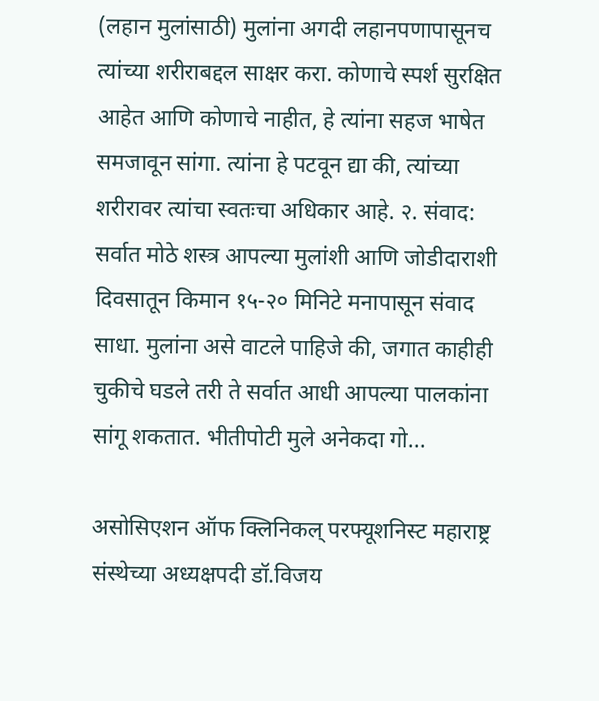(लहान मुलांसाठी) मुलांना अगदी लहानपणापासूनच त्यांच्या शरीराबद्दल साक्षर करा. कोणाचे स्पर्श सुरक्षित आहेत आणि कोणाचे नाहीत, हे त्यांना सहज भाषेत समजावून सांगा. त्यांना हे पटवून द्या की, त्यांच्या शरीरावर त्यांचा स्वतःचा अधिकार आहे. २. संवाद: सर्वात मोठे शस्त्र आपल्या मुलांशी आणि जोडीदाराशी दिवसातून किमान १५-२० मिनिटे मनापासून संवाद साधा. मुलांना असे वाटले पाहिजे की, जगात काहीही चुकीचे घडले तरी ते सर्वात आधी आपल्या पालकांना सांगू शकतात. भीतीपोटी मुले अनेकदा गो...

असोसिएशन ऑफ क्लिनिकल् परफ्यूशनिस्ट महाराष्ट्र संस्थेच्या अध्यक्षपदी डॉ.विजय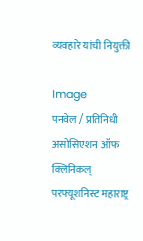व्यवहारे यांची नियुक्ती

Image
पनवेल / प्रतिनिधी असोसिएशन ऑफ क्लिनिकल् परफ्यूशनिस्ट महाराष्ट्र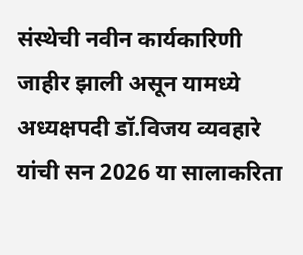संस्थेची नवीन कार्यकारिणी जाहीर झाली असून यामध्ये अध्यक्षपदी डॉ.विजय व्यवहारे यांची सन 2026 या सालाकरिता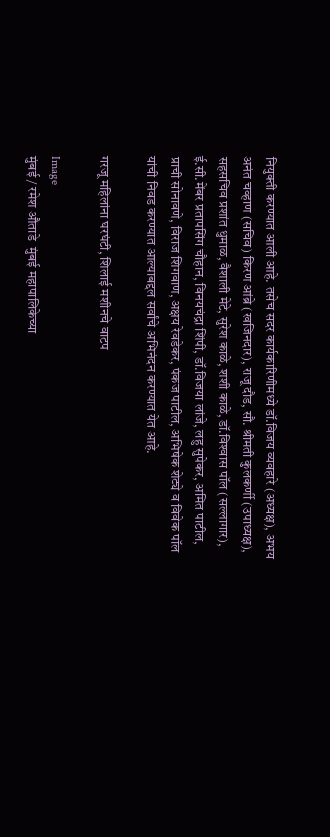नियुक्ती करण्यात आली आहे. तसेच सदर कार्यकारिणीमध्ये डॉ.विजय व्यवहारे (अध्यक्ष), अभय अनंत चव्हाण (सचिव) किरण आंब्रे (खजिनदार), राजू दौड, सौ. श्रीमती कुलकर्णी (उपाध्यक्ष), सहसचिव प्रशांत धुमाळ, वैशाली मेटे, सुरेश काळे, शशी काळे, डॉ.विश्‍वास पॉल (सल्लागार), ई.सी.मेंबर प्रतापसिंग चौहान, विनयचंद्रा शिंपी, डॉ.विजया लांजे, लहु सुपेकर, अमित पाटील, प्राची सोनावणे, विराज शिगवाण, अक्षय रेवडेकर, पंकज पाटील, अभिषेक शेट्ये व विवेक पॉल यांची निवड करण्यात आल्याबद्दल सर्वांचे अभिनंदन करण्यात येत आहे.

गरजू महिलांना घरघंटी, शिलाई मशीनचे वाटप

Image
मुंबई / रमेश औताडे  मुंबई महापालिकेच्या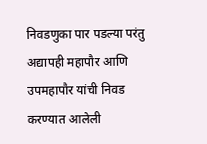निवडणुका पार पडल्या परंतु अद्यापही महापौर आणि उपमहापौर यांची निवड करण्यात आलेली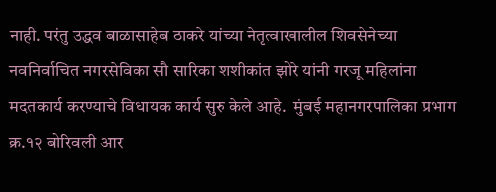नाही. परंतु उद्धव बाळासाहेब ठाकरे यांच्या नेतृत्वाखालील शिवसेनेच्या नवनिर्वाचित नगरसेविका सौ सारिका शशीकांत झोरे यांनी गरजू महिलांना मदतकार्य करण्याचे विधायक कार्य सुरु केले आहे.  मुंबई महानगरपालिका प्रभाग क्र.१२ बोरिवली आर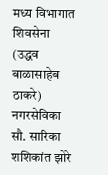मध्य विभागात शिवसेना (उद्धव बाळासाहेब ठाकरे) नगरसेविका सौ. सारिका शशिकांत झोरे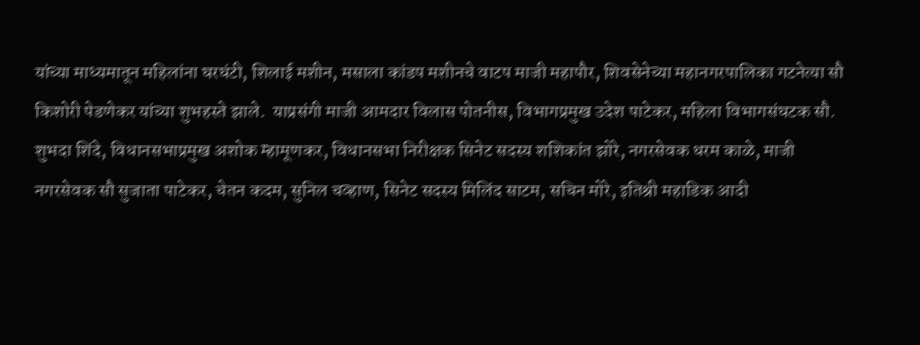यांच्या माध्यमातून महिलांना घरघंटी, शिलाई मशीन, मसाला कांडप मशीनचे वाटप माजी महापौर, शिवसेनेच्या महानगरपालिका गटनेत्या सौ किशोरी पेडणेकर यांच्या शुभहस्ते झाले.  याप्रसंगी माजी आमदार विलास पोतनीस, विभागप्रमुख उदेश पाटेकर, महिला विभागसंघटक सौ. शुभदा शिंदे, विधानसभाप्रमुख अशोक म्हामूणकर, विधानसभा निरीक्षक सिनेट सदस्य शशिकांत झोरे, नगरसेवक धरम काळे, माजी नगरसेवक सौ सुजाता पाटेकर, चेतन कदम, सुनिल चव्हाण, सिनेट सदस्य मिलिंद साटम, सचिन मोरे, इतिश्री महाडिक आदी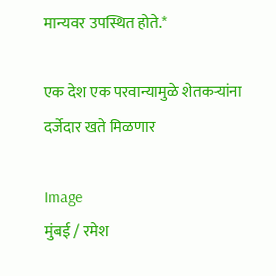मान्यवर उपस्थित होते.*

एक देश एक परवान्यामुळे शेतकऱ्यांना दर्जेदार खते मिळणार

Image
मुंबई / रमेश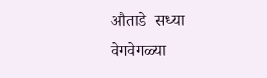औताडे  सध्या वेगवेगळ्या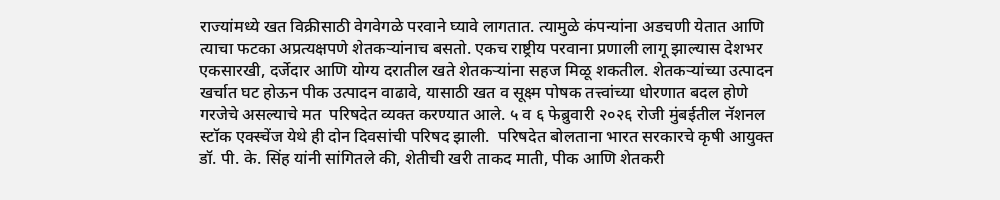राज्यांमध्ये खत विक्रीसाठी वेगवेगळे परवाने घ्यावे लागतात. त्यामुळे कंपन्यांना अडचणी येतात आणि त्याचा फटका अप्रत्यक्षपणे शेतकऱ्यांनाच बसतो. एकच राष्ट्रीय परवाना प्रणाली लागू झाल्यास देशभर एकसारखी, दर्जेदार आणि योग्य दरातील खते शेतकऱ्यांना सहज मिळू शकतील. शेतकऱ्यांच्या उत्पादन खर्चात घट होऊन पीक उत्पादन वाढावे, यासाठी खत व सूक्ष्म पोषक तत्त्वांच्या धोरणात बदल होणे गरजेचे असल्याचे मत  परिषदेत व्यक्त करण्यात आले. ५ व ६ फेब्रुवारी २०२६ रोजी मुंबईतील नॅशनल स्टॉक एक्स्चेंज येथे ही दोन दिवसांची परिषद झाली.  परिषदेत बोलताना भारत सरकारचे कृषी आयुक्त डॉ. पी. के. सिंह यांनी सांगितले की, शेतीची खरी ताकद माती, पीक आणि शेतकरी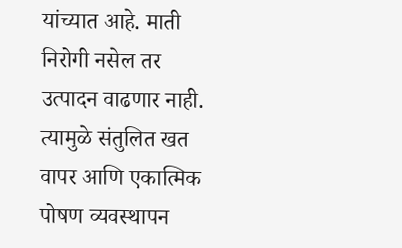यांच्यात आहे. माती निरोगी नसेल तर उत्पादन वाढणार नाही. त्यामुळे संतुलित खत वापर आणि एकात्मिक पोषण व्यवस्थापन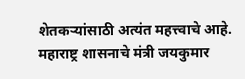शेतकऱ्यांसाठी अत्यंत महत्त्वाचे आहे. महाराष्ट्र शासनाचे मंत्री जयकुमार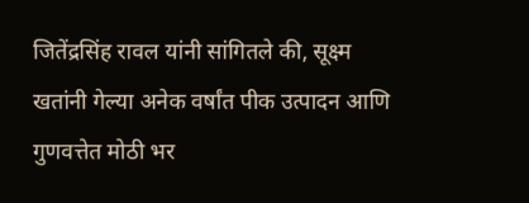जितेंद्रसिंह रावल यांनी सांगितले की, सूक्ष्म खतांनी गेल्या अनेक वर्षांत पीक उत्पादन आणि गुणवत्तेत मोठी भर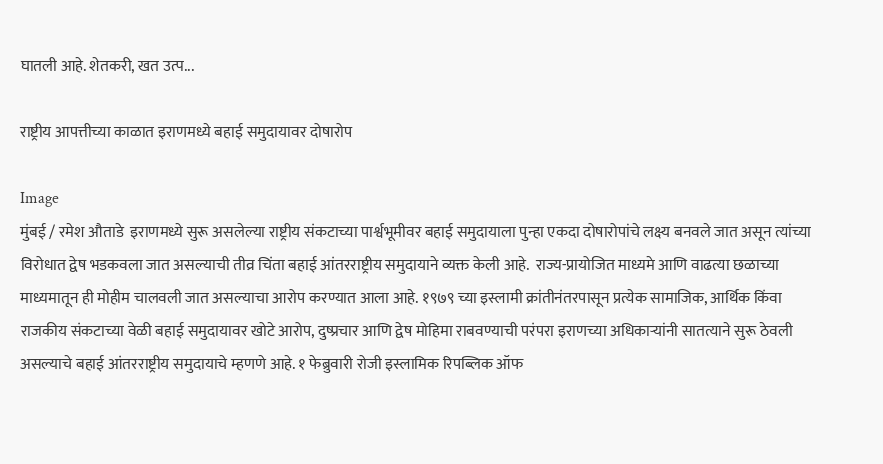घातली आहे. शेतकरी, खत उत्प...

राष्ट्रीय आपत्तीच्या काळात इराणमध्ये बहाई समुदायावर दोषारोप

Image
मुंबई / रमेश औताडे  इराणमध्ये सुरू असलेल्या राष्ट्रीय संकटाच्या पार्श्वभूमीवर बहाई समुदायाला पुन्हा एकदा दोषारोपांचे लक्ष्य बनवले जात असून त्यांच्या विरोधात द्वेष भडकवला जात असल्याची तीव्र चिंता बहाई आंतरराष्ट्रीय समुदायाने व्यक्त केली आहे.  राज्य-प्रायोजित माध्यमे आणि वाढत्या छळाच्या माध्यमातून ही मोहीम चालवली जात असल्याचा आरोप करण्यात आला आहे. १९७९ च्या इस्लामी क्रांतीनंतरपासून प्रत्येक सामाजिक, आर्थिक किंवा राजकीय संकटाच्या वेळी बहाई समुदायावर खोटे आरोप, दुष्प्रचार आणि द्वेष मोहिमा राबवण्याची परंपरा इराणच्या अधिकाऱ्यांनी सातत्याने सुरू ठेवली असल्याचे बहाई आंतरराष्ट्रीय समुदायाचे म्हणणे आहे. १ फेब्रुवारी रोजी इस्लामिक रिपब्लिक ऑफ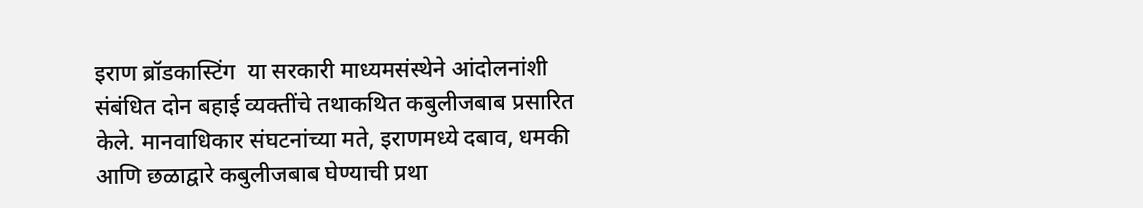इराण ब्रॉडकास्टिंग  या सरकारी माध्यमसंस्थेने आंदोलनांशी संबंधित दोन बहाई व्यक्तींचे तथाकथित कबुलीजबाब प्रसारित केले. मानवाधिकार संघटनांच्या मते, इराणमध्ये दबाव, धमकी आणि छळाद्वारे कबुलीजबाब घेण्याची प्रथा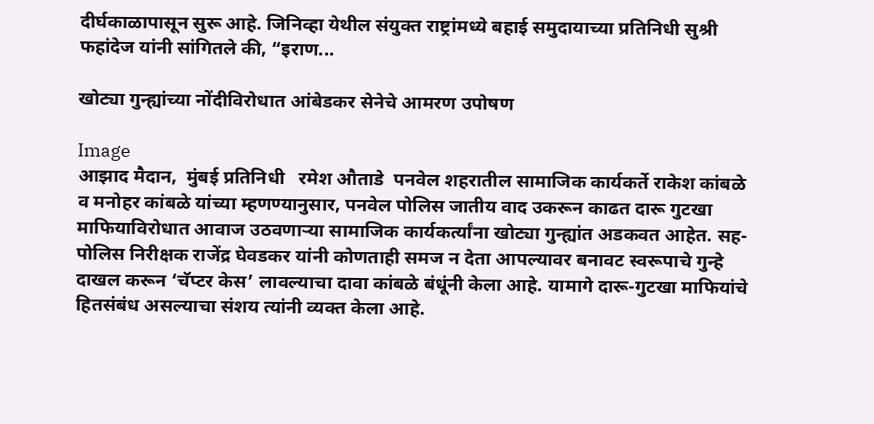दीर्घकाळापासून सुरू आहे. जिनिव्हा येथील संयुक्त राष्ट्रांमध्ये बहाई समुदायाच्या प्रतिनिधी सुश्री फहांदेज यांनी सांगितले की, “इराण...

खोट्या गुन्ह्यांच्या नोंदीविरोधात आंबेडकर सेनेचे आमरण उपोषण

Image
आझाद मैदान,  मुंबई प्रतिनिधी   रमेश औताडे  पनवेल शहरातील सामाजिक कार्यकर्ते राकेश कांबळे व मनोहर कांबळे यांच्या म्हणण्यानुसार, पनवेल पोलिस जातीय वाद उकरून काढत दारू गुटखा माफियाविरोधात आवाज उठवणाऱ्या सामाजिक कार्यकर्त्यांना खोट्या गुन्ह्यांत अडकवत आहेत. सह-पोलिस निरीक्षक राजेंद्र घेवडकर यांनी कोणताही समज न देता आपल्यावर बनावट स्वरूपाचे गुन्हे दाखल करून ‘चॅप्टर केस’ लावल्याचा दावा कांबळे बंधूंनी केला आहे. यामागे दारू-गुटखा माफियांचे हितसंबंध असल्याचा संशय त्यांनी व्यक्त केला आहे.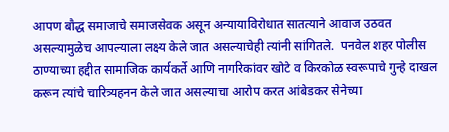आपण बौद्ध समाजाचे समाजसेवक असून अन्यायाविरोधात सातत्याने आवाज उठवत असल्यामुळेच आपल्याला लक्ष्य केले जात असल्याचेही त्यांनी सांगितले.  पनवेल शहर पोलीस ठाण्याच्या हद्दीत सामाजिक कार्यकर्ते आणि नागरिकांवर खोटे व किरकोळ स्वरूपाचे गुन्हे दाखल करून त्यांचे चारित्र्यहनन केले जात असल्याचा आरोप करत आंबेडकर सेनेच्या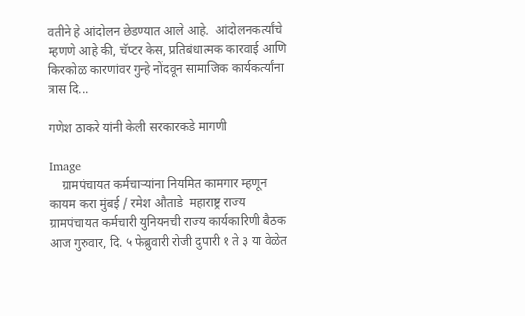वतीने हे आंदोलन छेडण्यात आले आहे.  आंदोलनकर्त्यांचे म्हणणे आहे की, चॅप्टर केस, प्रतिबंधात्मक कारवाई आणि किरकोळ कारणांवर गुन्हे नोंदवून सामाजिक कार्यकर्त्यांना त्रास दि...

गणेश ठाकरे यांनी केली सरकारकडे मागणी

Image
    ग्रामपंचायत कर्मचाऱ्यांना नियमित कामगार म्हणून कायम करा मुंबई / रमेश औताडे  महाराष्ट्र राज्य ग्रामपंचायत कर्मचारी युनियनची राज्य कार्यकारिणी बैठक आज गुरुवार, दि. ५ फेब्रुवारी रोजी दुपारी १ ते ३ या वेळेत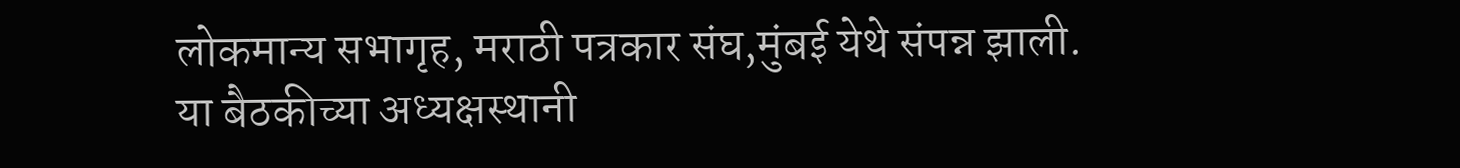लोकमान्य सभागृह, मराठी पत्रकार संघ,मुंबई येथे संपन्न झाली. या बैठकीच्या अध्यक्षस्थानी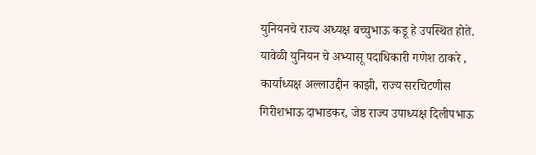युनियनचे राज्य अध्यक्ष बच्चुभाऊ कडू हे उपस्थित होते. यावेळी युनियन चे अभ्यासू पदाधिकारी गणेश ठाकरे , कार्याध्यक्ष अल्लाउद्दीन काझी, राज्य सरचिटणीस गिरीशभाऊ दाभाडकर, जेष्ठ राज्य उपाध्यक्ष दिलीपभाऊ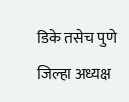डिके तसेच पुणे जिल्हा अध्यक्ष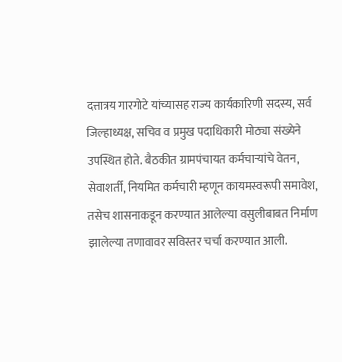दत्तात्रय गारगोटे यांच्यासह राज्य कार्यकारिणी सदस्य, सर्व जिल्हाध्यक्ष, सचिव व प्रमुख पदाधिकारी मोठ्या संख्येने उपस्थित होते. बैठकीत ग्रामपंचायत कर्मचाऱ्यांचे वेतन, सेवाशर्ती, नियमित कर्मचारी म्हणून कायमस्वरूपी समावेश, तसेच शासनाकडून करण्यात आलेल्या वसुलीबाबत निर्माण झालेल्या तणावावर सविस्तर चर्चा करण्यात आली.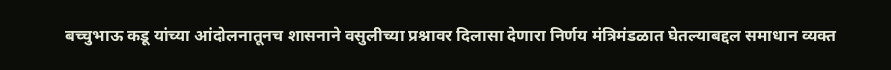बच्चुभाऊ कडू यांच्या आंदोलनातूनच शासनाने वसुलीच्या प्रश्नावर दिलासा देणारा निर्णय मंत्रिमंडळात घेतल्याबद्दल समाधान व्यक्त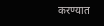करण्यात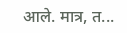आले. मात्र, त...